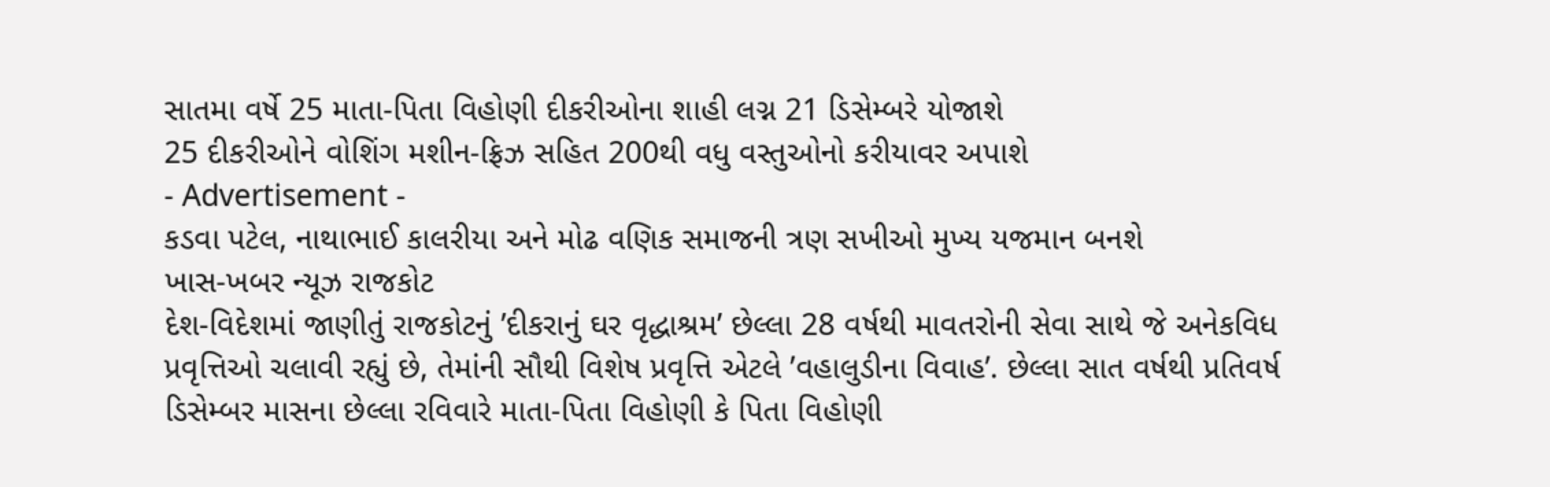સાતમા વર્ષે 25 માતા-પિતા વિહોણી દીકરીઓના શાહી લગ્ન 21 ડિસેમ્બરે યોજાશે
25 દીકરીઓને વોશિંગ મશીન-ફ્રિઝ સહિત 200થી વધુ વસ્તુઓનો કરીયાવર અપાશે
- Advertisement -
કડવા પટેલ, નાથાભાઈ કાલરીયા અને મોઢ વણિક સમાજની ત્રણ સખીઓ મુખ્ય યજમાન બનશે
ખાસ-ખબર ન્યૂઝ રાજકોટ
દેશ-વિદેશમાં જાણીતું રાજકોટનું ’દીકરાનું ઘર વૃદ્ધાશ્રમ’ છેલ્લા 28 વર્ષથી માવતરોની સેવા સાથે જે અનેકવિધ પ્રવૃત્તિઓ ચલાવી રહ્યું છે, તેમાંની સૌથી વિશેષ પ્રવૃત્તિ એટલે ’વહાલુડીના વિવાહ’. છેલ્લા સાત વર્ષથી પ્રતિવર્ષ ડિસેમ્બર માસના છેલ્લા રવિવારે માતા-પિતા વિહોણી કે પિતા વિહોણી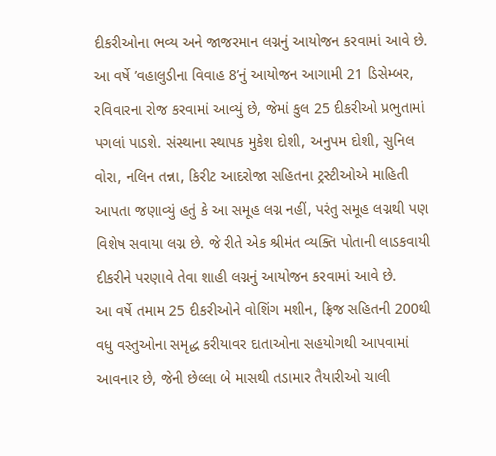દીકરીઓના ભવ્ય અને જાજરમાન લગ્નનું આયોજન કરવામાં આવે છે. આ વર્ષે ’વહાલુડીના વિવાહ 8’નું આયોજન આગામી 21 ડિસેમ્બર, રવિવારના રોજ કરવામાં આવ્યું છે, જેમાં કુલ 25 દીકરીઓ પ્રભુતામાં પગલાં પાડશે. સંસ્થાના સ્થાપક મુકેશ દોશી, અનુપમ દોશી, સુનિલ વોરા, નલિન તન્ના, કિરીટ આદરોજા સહિતના ટ્રસ્ટીઓએ માહિતી આપતા જણાવ્યું હતું કે આ સમૂહ લગ્ન નહીં, પરંતુ સમૂહ લગ્નથી પણ વિશેષ સવાયા લગ્ન છે. જે રીતે એક શ્રીમંત વ્યક્તિ પોતાની લાડકવાયી દીકરીને પરણાવે તેવા શાહી લગ્નનું આયોજન કરવામાં આવે છે.
આ વર્ષે તમામ 25 દીકરીઓને વોશિંગ મશીન, ફ્રિજ સહિતની 200થી વધુ વસ્તુઓના સમૃદ્ધ કરીયાવર દાતાઓના સહયોગથી આપવામાં આવનાર છે, જેની છેલ્લા બે માસથી તડામાર તૈયારીઓ ચાલી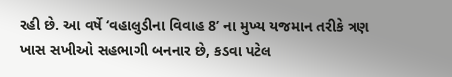રહી છે. આ વર્ષે ‘વહાલુડીના વિવાહ 8’ ના મુખ્ય યજમાન તરીકે ત્રણ ખાસ સખીઓ સહભાગી બનનાર છે, કડવા પટેલ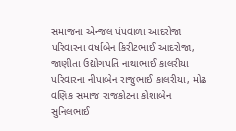સમાજના એન્જલ પંપવાળા આદરોજા પરિવારના વર્ષાબેન કિરીટભાઈ આદરોજા, જાણીતા ઉદ્યોગપતિ નાથાભાઈ કાલરીયા પરિવારના નીપાબેન રાજુભાઈ કાલરીયા, મોઢ વણિક સમાજ રાજકોટના કોશાબેન સુનિલભાઈ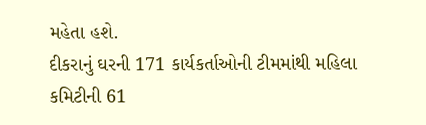મહેતા હશે.
દીકરાનું ઘરની 171 કાર્યકર્તાઓની ટીમમાંથી મહિલા કમિટીની 61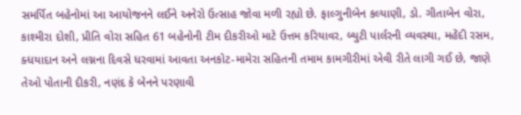સમર્પિત બહેનોમાં આ આયોજનને લઈને અનેરો ઉત્સાહ જોવા મળી રહ્યો છે. ફાલ્ગુનીબેન કલ્યાણી, ડો. ગીતાબેન વોરા, કાશ્મીરા દોશી, પ્રીતિ વોરા સહિત 61 બહેનોની ટીમ દીકરીઓ માટે ઉત્તમ કરિયાવર, બ્યુટી પાર્લરની વ્યવસ્થા, મહેંદી રસમ, ક્ધયાદાન અને લગ્નના દિવસે ધરવામાં આવતા અનકોટ-મામેરા સહિતની તમામ કામગીરીમાં એવી રીતે લાગી ગઈ છે, જાણે તેઓ પોતાની દીકરી, નણંદ કે બેનને પરણાવી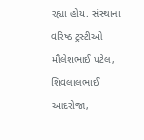રહ્યા હોય. સંસ્થાના વરિષ્ઠ ટ્રસ્ટીઓ મૌલેશભાઈ પટેલ, શિવલાલભાઈ આદરોજા,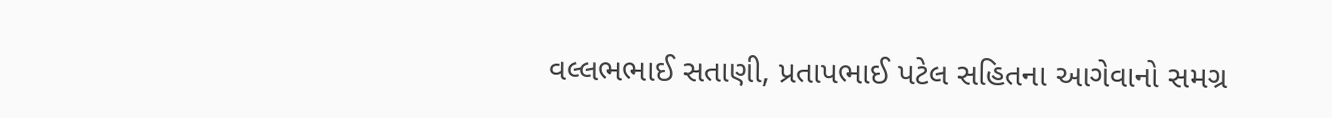વલ્લભભાઈ સતાણી, પ્રતાપભાઈ પટેલ સહિતના આગેવાનો સમગ્ર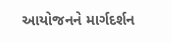આયોજનને માર્ગદર્શન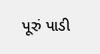પૂરું પાડી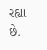રહ્યા છે.